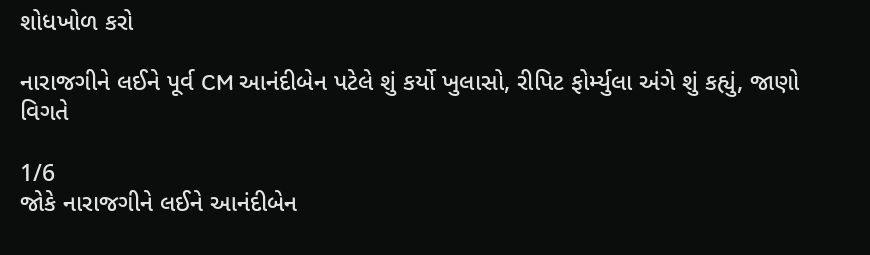શોધખોળ કરો

નારાજગીને લઈને પૂર્વ CM આનંદીબેન પટેલે શું કર્યો ખુલાસો, રીપિટ ફોર્મ્યુલા અંગે શું કહ્યું, જાણો વિગતે

1/6
જોકે નારાજગીને લઈને આનંદીબેન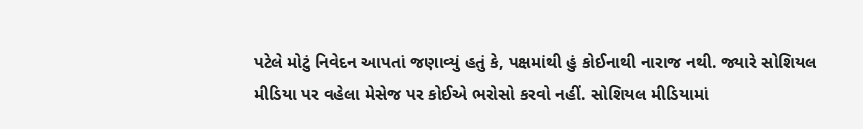પટેલે મોટું નિવેદન આપતાં જણાવ્યું હતું કે, પક્ષમાંથી હું કોઈનાથી નારાજ નથી. જ્યારે સોશિયલ મીડિયા પર વહેલા મેસેજ પર કોઈએ ભરોસો કરવો નહીં. સોશિયલ મીડિયામાં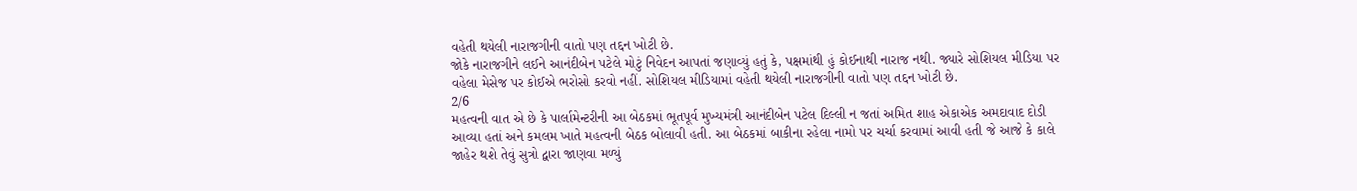વહેતી થયેલી નારાજગીની વાતો પણ તદ્દન ખોટી છે.
જોકે નારાજગીને લઈને આનંદીબેન પટેલે મોટું નિવેદન આપતાં જણાવ્યું હતું કે, પક્ષમાંથી હું કોઈનાથી નારાજ નથી. જ્યારે સોશિયલ મીડિયા પર વહેલા મેસેજ પર કોઈએ ભરોસો કરવો નહીં. સોશિયલ મીડિયામાં વહેતી થયેલી નારાજગીની વાતો પણ તદ્દન ખોટી છે.
2/6
મહત્વની વાત એ છે કે પાર્લામેન્ટરીની આ બેઠકમાં ભૂતપૂર્વ મુખ્યમંત્રી આનંદીબેન પટેલ દિલ્લી ન જતાં અમિત શાહ એકાએક અમદાવાદ દોડી આવ્યા હતાં અને કમલમ ખાતે મહત્વની બેઠક બોલાવી હતી. આ બેઠકમાં બાકીના રહેલા નામો પર ચર્ચા કરવામાં આવી હતી જે આજે કે કાલે જાહેર થશે તેવું સુત્રો દ્વારા જાણવા મળ્યું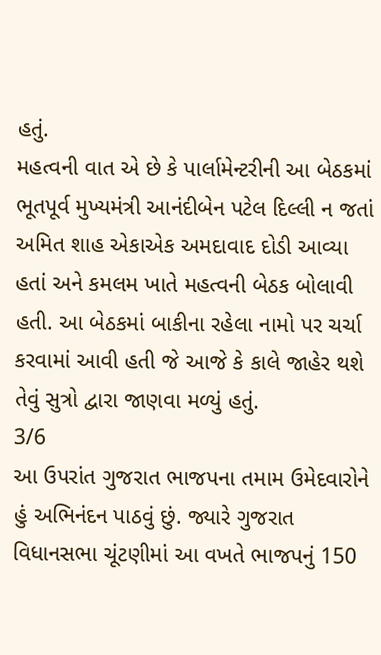હતું.
મહત્વની વાત એ છે કે પાર્લામેન્ટરીની આ બેઠકમાં ભૂતપૂર્વ મુખ્યમંત્રી આનંદીબેન પટેલ દિલ્લી ન જતાં અમિત શાહ એકાએક અમદાવાદ દોડી આવ્યા હતાં અને કમલમ ખાતે મહત્વની બેઠક બોલાવી હતી. આ બેઠકમાં બાકીના રહેલા નામો પર ચર્ચા કરવામાં આવી હતી જે આજે કે કાલે જાહેર થશે તેવું સુત્રો દ્વારા જાણવા મળ્યું હતું.
3/6
આ ઉપરાંત ગુજરાત ભાજપના તમામ ઉમેદવારોને હું અભિનંદન પાઠવું છું. જ્યારે ગુજરાત વિધાનસભા ચૂંટણીમાં આ વખતે ભાજપનું 150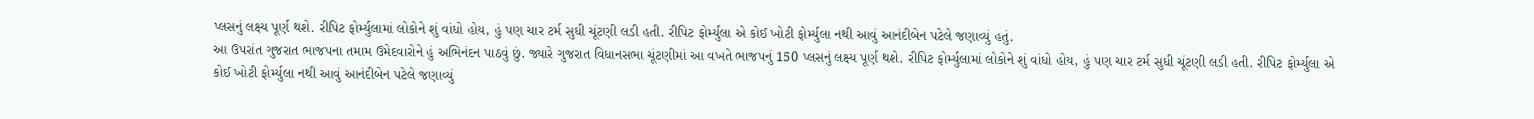પ્લસનું લક્ષ્ય પૂર્ણ થશે. રીપિટ ફોર્મ્યુલામાં લોકોને શું વાંધો હોય, હું પણ ચાર ટર્મ સુધી ચૂંટણી લડી હતી. રીપિટ ફોર્મ્યુલા એ કોઈ ખોટી ફોર્મ્યુલા નથી આવું આનંદીબેન પટેલે જણાવ્યું હતું.
આ ઉપરાંત ગુજરાત ભાજપના તમામ ઉમેદવારોને હું અભિનંદન પાઠવું છું. જ્યારે ગુજરાત વિધાનસભા ચૂંટણીમાં આ વખતે ભાજપનું 150 પ્લસનું લક્ષ્ય પૂર્ણ થશે. રીપિટ ફોર્મ્યુલામાં લોકોને શું વાંધો હોય, હું પણ ચાર ટર્મ સુધી ચૂંટણી લડી હતી. રીપિટ ફોર્મ્યુલા એ કોઈ ખોટી ફોર્મ્યુલા નથી આવું આનંદીબેન પટેલે જણાવ્યું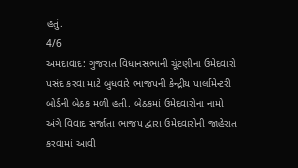હતું.
4/6
અમદાવાદ: ગુજરાત વિધાનસભાની ચૂંટણીના ઉમેદવારો પસંદ કરવા માટે બુધવારે ભાજપની કેન્દ્રીય પાર્લામેન્ટરી બોર્ડની બેઠક મળી હતી. બેઠકમાં ઉમેદવારોના નામો અંગે વિવાદ સર્જાતા ભાજપ દ્વારા ઉમેદવારોની જાહેરાત કરવામાં આવી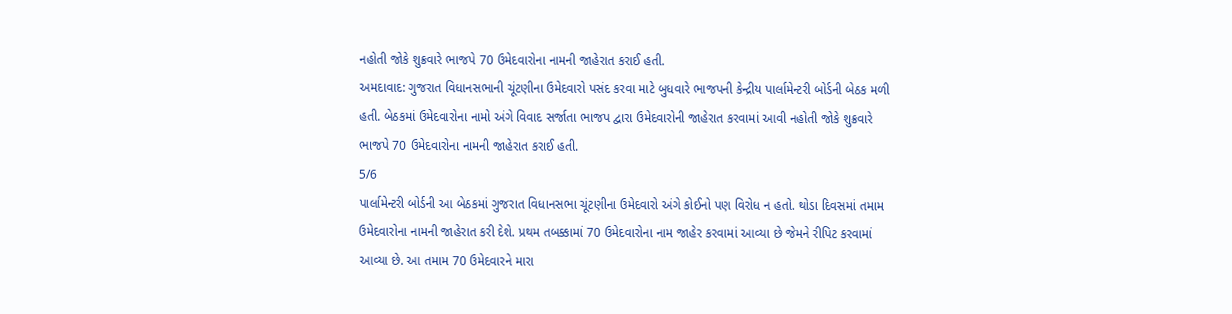નહોતી જોકે શુક્રવારે ભાજપે 70 ઉમેદવારોના નામની જાહેરાત કરાઈ હતી.
અમદાવાદ: ગુજરાત વિધાનસભાની ચૂંટણીના ઉમેદવારો પસંદ કરવા માટે બુધવારે ભાજપની કેન્દ્રીય પાર્લામેન્ટરી બોર્ડની બેઠક મળી હતી. બેઠકમાં ઉમેદવારોના નામો અંગે વિવાદ સર્જાતા ભાજપ દ્વારા ઉમેદવારોની જાહેરાત કરવામાં આવી નહોતી જોકે શુક્રવારે ભાજપે 70 ઉમેદવારોના નામની જાહેરાત કરાઈ હતી.
5/6
પાર્લામેન્ટરી બોર્ડની આ બેઠકમાં ગુજરાત વિધાનસભા ચૂંટણીના ઉમેદવારો અંગે કોઈનો પણ વિરોધ ન હતો. થોડા દિવસમાં તમામ ઉમેદવારોના નામની જાહેરાત કરી દેશે. પ્રથમ તબક્કામાં 70 ઉમેદવારોના નામ જાહેર કરવામાં આવ્યા છે જેમને રીપિટ કરવામાં આવ્યા છે. આ તમામ 70 ઉમેદવારને મારા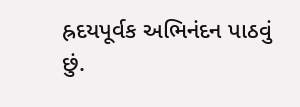હ્રદયપૂર્વક અભિનંદન પાઠવું છું.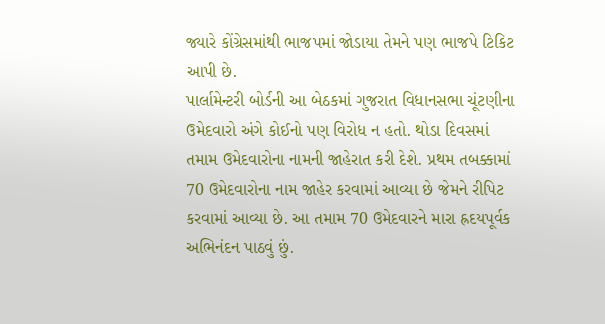જ્યારે કોંગ્રેસમાંથી ભાજપમાં જોડાયા તેમને પણ ભાજપે ટિકિટ આપી છે.
પાર્લામેન્ટરી બોર્ડની આ બેઠકમાં ગુજરાત વિધાનસભા ચૂંટણીના ઉમેદવારો અંગે કોઈનો પણ વિરોધ ન હતો. થોડા દિવસમાં તમામ ઉમેદવારોના નામની જાહેરાત કરી દેશે. પ્રથમ તબક્કામાં 70 ઉમેદવારોના નામ જાહેર કરવામાં આવ્યા છે જેમને રીપિટ કરવામાં આવ્યા છે. આ તમામ 70 ઉમેદવારને મારા હ્રદયપૂર્વક અભિનંદન પાઠવું છું.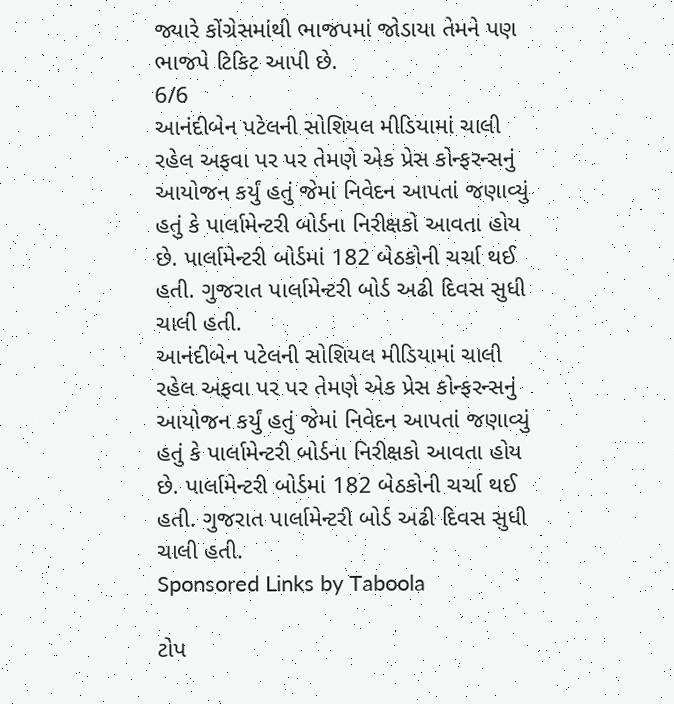જ્યારે કોંગ્રેસમાંથી ભાજપમાં જોડાયા તેમને પણ ભાજપે ટિકિટ આપી છે.
6/6
આનંદીબેન પટેલની સોશિયલ મીડિયામાં ચાલી રહેલ અફવા પર પર તેમણે એક પ્રેસ કોન્ફરન્સનું આયોજન કર્યું હતું જેમાં નિવેદન આપતાં જણાવ્યું હતું કે પાર્લામેન્ટરી બોર્ડના નિરીક્ષકો આવતા હોય છે. પાર્લામેન્ટરી બોર્ડમાં 182 બેઠકોની ચર્ચા થઈ હતી. ગુજરાત પાર્લામેન્ટરી બોર્ડ અઢી દિવસ સુધી ચાલી હતી.
આનંદીબેન પટેલની સોશિયલ મીડિયામાં ચાલી રહેલ અફવા પર પર તેમણે એક પ્રેસ કોન્ફરન્સનું આયોજન કર્યું હતું જેમાં નિવેદન આપતાં જણાવ્યું હતું કે પાર્લામેન્ટરી બોર્ડના નિરીક્ષકો આવતા હોય છે. પાર્લામેન્ટરી બોર્ડમાં 182 બેઠકોની ચર્ચા થઈ હતી. ગુજરાત પાર્લામેન્ટરી બોર્ડ અઢી દિવસ સુધી ચાલી હતી.
Sponsored Links by Taboola

ટોપ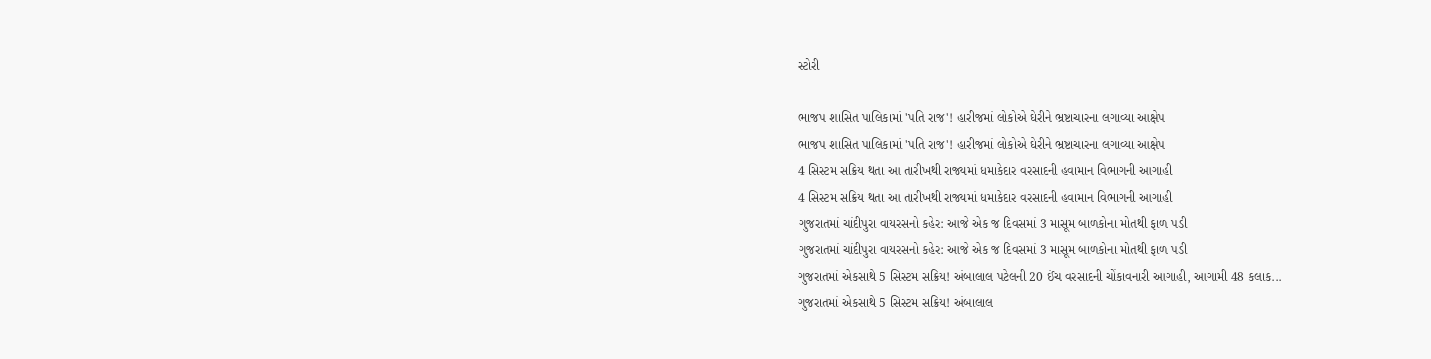સ્ટોરી

ભાજપ શાસિત પાલિકામાં 'પતિ રાજ'! હારીજમાં લોકોએ ઘેરીને ભ્રષ્ટાચારના લગાવ્યા આક્ષેપ
ભાજપ શાસિત પાલિકામાં 'પતિ રાજ'! હારીજમાં લોકોએ ઘેરીને ભ્રષ્ટાચારના લગાવ્યા આક્ષેપ
4 સિસ્ટમ સક્રિય થતા આ તારીખથી રાજ્યમાં ધમાકેદાર વરસાદની હવામાન વિભાગની આગાહી
4 સિસ્ટમ સક્રિય થતા આ તારીખથી રાજ્યમાં ધમાકેદાર વરસાદની હવામાન વિભાગની આગાહી
ગુજરાતમાં ચાંદીપુરા વાયરસનો કહેર: આજે એક જ દિવસમાં 3 માસૂમ બાળકોના મોતથી ફાળ પડી
ગુજરાતમાં ચાંદીપુરા વાયરસનો કહેર: આજે એક જ દિવસમાં 3 માસૂમ બાળકોના મોતથી ફાળ પડી
ગુજરાતમાં એકસાથે 5 સિસ્ટમ સક્રિય! અંબાલાલ પટેલની 20 ઈંચ વરસાદની ચોંકાવનારી આગાહી, આગામી 48 કલાક...
ગુજરાતમાં એકસાથે 5 સિસ્ટમ સક્રિય! અંબાલાલ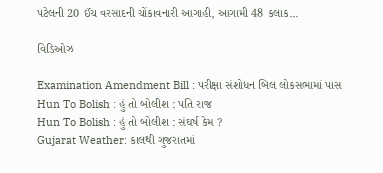પટેલની 20 ઈંચ વરસાદની ચોંકાવનારી આગાહી, આગામી 48 કલાક...

વિડિઓઝ

Examination Amendment Bill : પરીક્ષા સંશોધન બિલ લોકસભામાં પાસ
Hun To Bolish : હું તો બોલીશ : પતિ રાજ
Hun To Bolish : હું તો બોલીશ : સંઘર્ષ કેમ ?
Gujarat Weather: કાલથી ગુજરાતમાં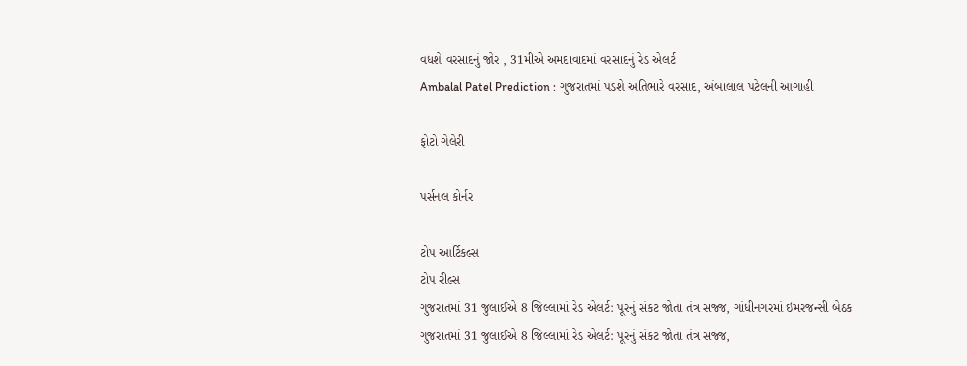વધશે વરસાદનું જોર , 31મીએ અમદાવાદમાં વરસાદનું રેડ એલર્ટ
Ambalal Patel Prediction : ગુજરાતમાં પડશે અતિભારે વરસાદ, અંબાલાલ પટેલની આગાહી

ફોટો ગેલેરી

પર્સનલ કોર્નર

ટોપ આર્ટિકલ્સ
ટોપ રીલ્સ
ગુજરાતમાં 31 જુલાઈએ 8 જિલ્લામાં રેડ એલર્ટ: પૂરનું સંકટ જોતા તંત્ર સજ્જ, ગાંધીનગરમાં ઇમરજન્સી બેઠક
ગુજરાતમાં 31 જુલાઈએ 8 જિલ્લામાં રેડ એલર્ટ: પૂરનું સંકટ જોતા તંત્ર સજ્જ,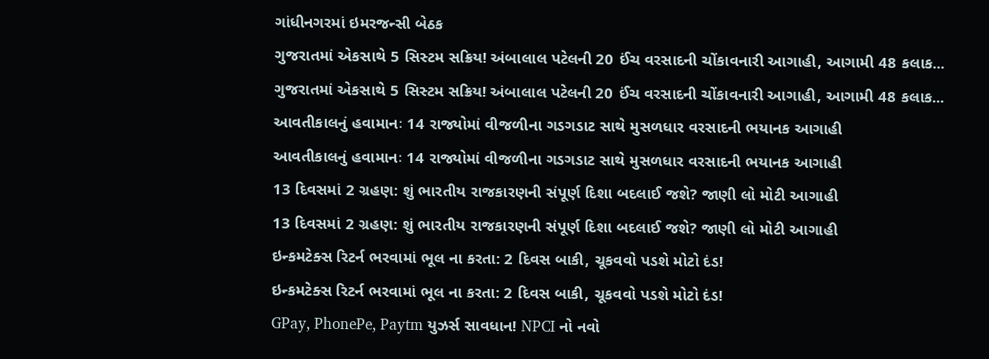ગાંધીનગરમાં ઇમરજન્સી બેઠક
ગુજરાતમાં એકસાથે 5 સિસ્ટમ સક્રિય! અંબાલાલ પટેલની 20 ઈંચ વરસાદની ચોંકાવનારી આગાહી, આગામી 48 કલાક...
ગુજરાતમાં એકસાથે 5 સિસ્ટમ સક્રિય! અંબાલાલ પટેલની 20 ઈંચ વરસાદની ચોંકાવનારી આગાહી, આગામી 48 કલાક...
આવતીકાલનું હવામાનઃ 14 રાજ્યોમાં વીજળીના ગડગડાટ સાથે મુસળધાર વરસાદની ભયાનક આગાહી
આવતીકાલનું હવામાનઃ 14 રાજ્યોમાં વીજળીના ગડગડાટ સાથે મુસળધાર વરસાદની ભયાનક આગાહી
13 દિવસમાં 2 ગ્રહણ: શું ભારતીય રાજકારણની સંપૂર્ણ દિશા બદલાઈ જશે? જાણી લો મોટી આગાહી
13 દિવસમાં 2 ગ્રહણ: શું ભારતીય રાજકારણની સંપૂર્ણ દિશા બદલાઈ જશે? જાણી લો મોટી આગાહી
ઇન્કમટેક્સ રિટર્ન ભરવામાં ભૂલ ના કરતા: 2 દિવસ બાકી, ચૂકવવો પડશે મોટો દંડ!
ઇન્કમટેક્સ રિટર્ન ભરવામાં ભૂલ ના કરતા: 2 દિવસ બાકી, ચૂકવવો પડશે મોટો દંડ!
GPay, PhonePe, Paytm યુઝર્સ સાવધાન! NPCI નો નવો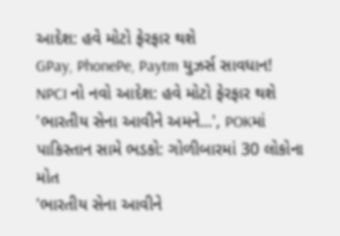આદેશ: હવે મોટો ફેરફાર થશે
GPay, PhonePe, Paytm યુઝર્સ સાવધાન! NPCI નો નવો આદેશ: હવે મોટો ફેરફાર થશે
'ભારતીય સેના આવીને અમને...', POKમાં પાકિસ્તાન સામે ભડકો: ગોળીબારમાં 30 લોકોના મોત
'ભારતીય સેના આવીને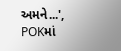અમને...', POKમાં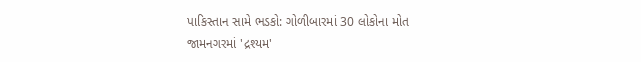પાકિસ્તાન સામે ભડકો: ગોળીબારમાં 30 લોકોના મોત
જામનગરમાં 'દ્રશ્યમ'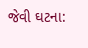જેવી ઘટના: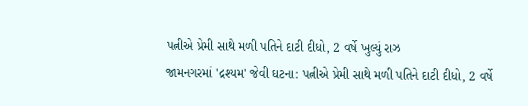પત્નીએ પ્રેમી સાથે મળી પતિને દાટી દીધો, 2 વર્ષે ખુલ્યું રાઝ
જામનગરમાં 'દ્રશ્યમ' જેવી ઘટના: પત્નીએ પ્રેમી સાથે મળી પતિને દાટી દીધો, 2 વર્ષે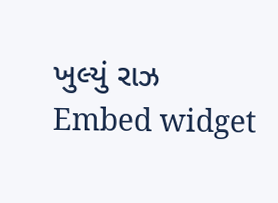ખુલ્યું રાઝ
Embed widget